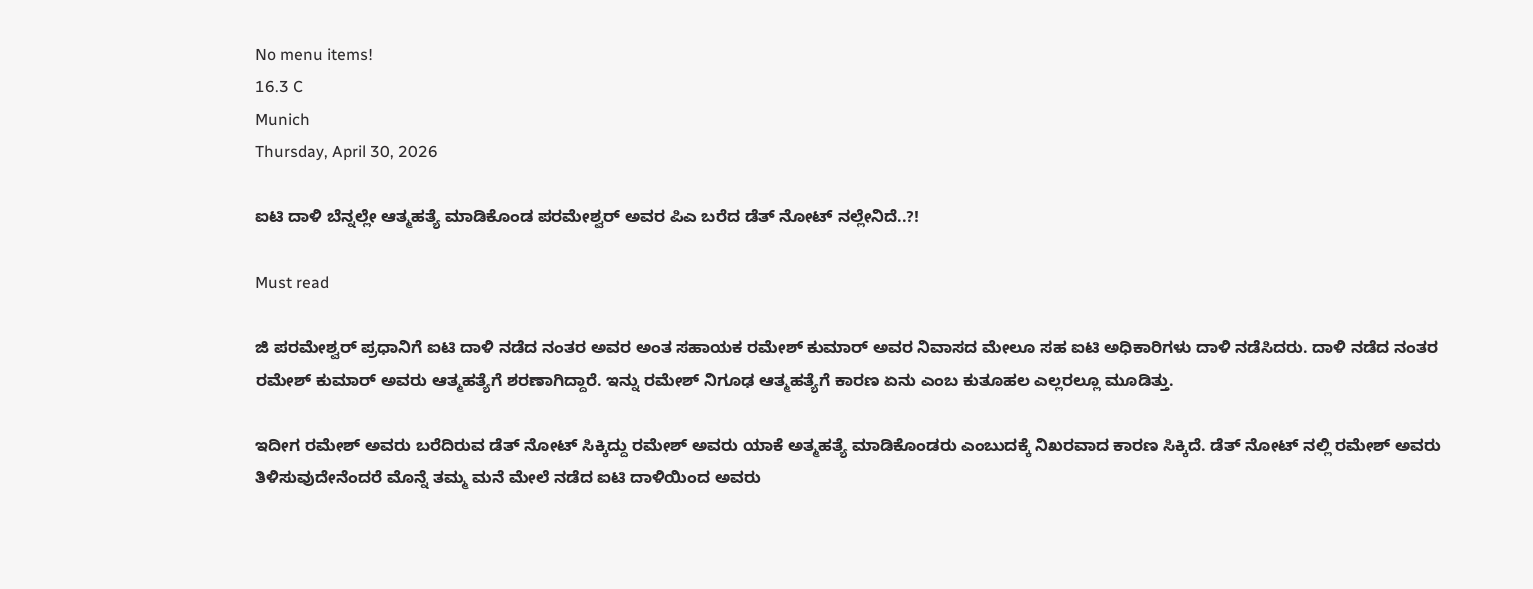No menu items!
16.3 C
Munich
Thursday, April 30, 2026

ಐಟಿ ದಾಳಿ ಬೆನ್ನಲ್ಲೇ ಆತ್ಮಹತ್ಯೆ ಮಾಡಿಕೊಂಡ ಪರಮೇಶ್ವರ್ ಅವರ ಪಿಎ ಬರೆದ ಡೆತ್ ನೋಟ್ ನಲ್ಲೇನಿದೆ..?!

Must read

ಜಿ ಪರಮೇಶ್ವರ್ ಪ್ರಧಾನಿಗೆ ಐಟಿ ದಾಳಿ ನಡೆದ ನಂತರ ಅವರ ಅಂತ ಸಹಾಯಕ ರಮೇಶ್ ಕುಮಾರ್ ಅವರ ನಿವಾಸದ ಮೇಲೂ ಸಹ ಐಟಿ ಅಧಿಕಾರಿಗಳು ದಾಳಿ ನಡೆಸಿದರು. ದಾಳಿ ನಡೆದ ನಂತರ ರಮೇಶ್ ಕುಮಾರ್ ಅವರು ಆತ್ಮಹತ್ಯೆಗೆ ಶರಣಾಗಿದ್ದಾರೆ. ಇನ್ನು ರಮೇಶ್ ನಿಗೂಢ ಆತ್ಮಹತ್ಯೆಗೆ ಕಾರಣ ಏನು ಎಂಬ ಕುತೂಹಲ ಎಲ್ಲರಲ್ಲೂ ಮೂಡಿತ್ತು.

ಇದೀಗ ರಮೇಶ್ ಅವರು ಬರೆದಿರುವ ಡೆತ್ ನೋಟ್ ಸಿಕ್ಕಿದ್ದು ರಮೇಶ್ ಅವರು ಯಾಕೆ ಅತ್ಮಹತ್ಯೆ ಮಾಡಿಕೊಂಡರು ಎಂಬುದಕ್ಕೆ ನಿಖರವಾದ ಕಾರಣ ಸಿಕ್ಕಿದೆ. ಡೆತ್ ನೋಟ್ ನಲ್ಲಿ ರಮೇಶ್ ಅವರು ತಿಳಿಸುವುದೇನೆಂದರೆ ಮೊನ್ನೆ ತಮ್ಮ ಮನೆ ಮೇಲೆ ನಡೆದ ಐಟಿ ದಾಳಿಯಿಂದ ಅವರು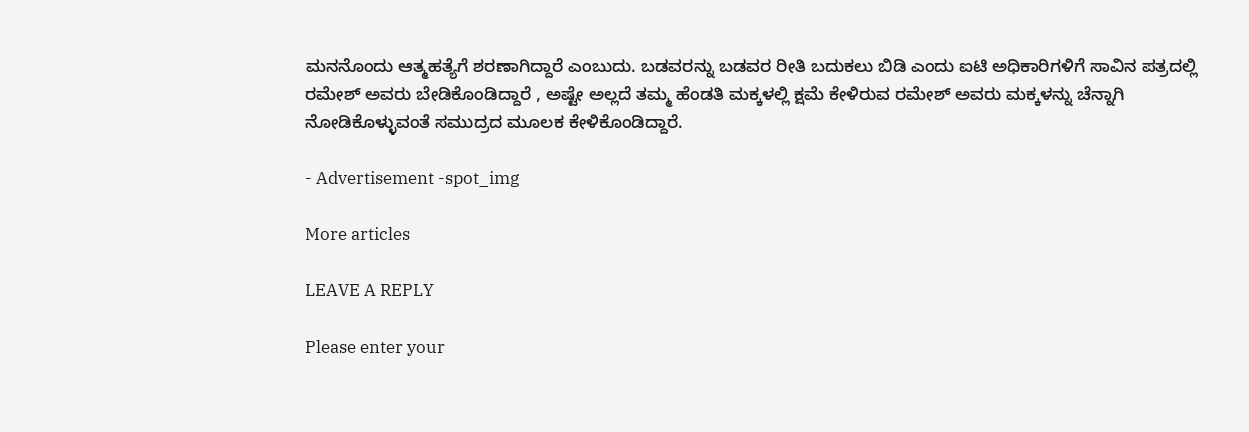ಮನನೊಂದು ಆತ್ಮಹತ್ಯೆಗೆ ಶರಣಾಗಿದ್ದಾರೆ ಎಂಬುದು. ಬಡವರನ್ನು ಬಡವರ ರೀತಿ ಬದುಕಲು ಬಿಡಿ ಎಂದು ಐಟಿ ಅಧಿಕಾರಿಗಳಿಗೆ ಸಾವಿನ ಪತ್ರದಲ್ಲಿ ರಮೇಶ್ ಅವರು ಬೇಡಿಕೊಂಡಿದ್ದಾರೆ , ಅಷ್ಟೇ ಅಲ್ಲದೆ ತಮ್ಮ ಹೆಂಡತಿ ಮಕ್ಕಳಲ್ಲಿ ಕ್ಷಮೆ ಕೇಳಿರುವ ರಮೇಶ್ ಅವರು ಮಕ್ಕಳನ್ನು ಚೆನ್ನಾಗಿ ನೋಡಿಕೊಳ್ಳುವಂತೆ ಸಮುದ್ರದ ಮೂಲಕ ಕೇಳಿಕೊಂಡಿದ್ದಾರೆ.

- Advertisement -spot_img

More articles

LEAVE A REPLY

Please enter your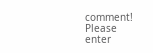comment!
Please enter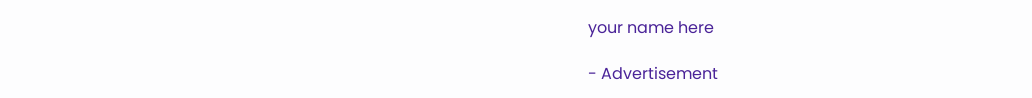your name here

- Advertisement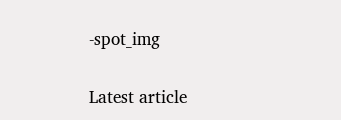-spot_img

Latest article